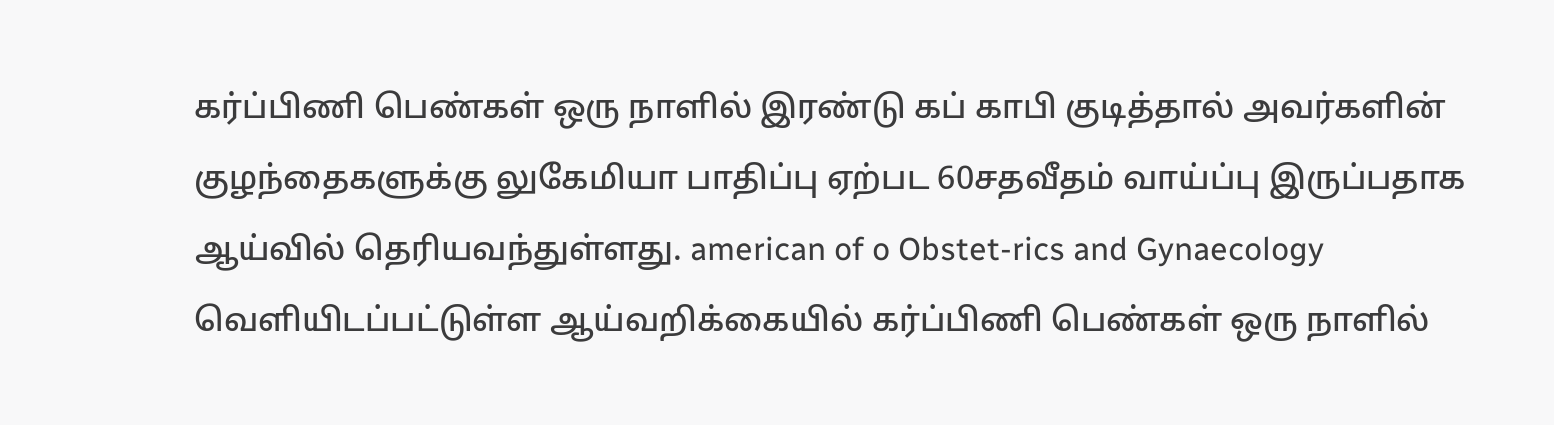கர்ப்பிணி பெண்கள் ஒரு நாளில் இரண்டு கப் காபி குடித்தால் அவர்களின் குழந்தைகளுக்கு லுகேமியா பாதிப்பு ஏற்பட 60சதவீதம் வாய்ப்பு இருப்பதாக ஆய்வில் தெரியவந்துள்ளது. american of o Obstet-rics and Gynaecology வெளியிடப்பட்டுள்ள ஆய்வறிக்கையில் கர்ப்பிணி பெண்கள் ஒரு நாளில்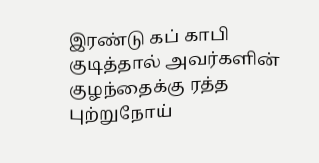இரண்டு கப் காபி குடித்தால் அவர்களின் குழந்தைக்கு ரத்த புற்றுநோய்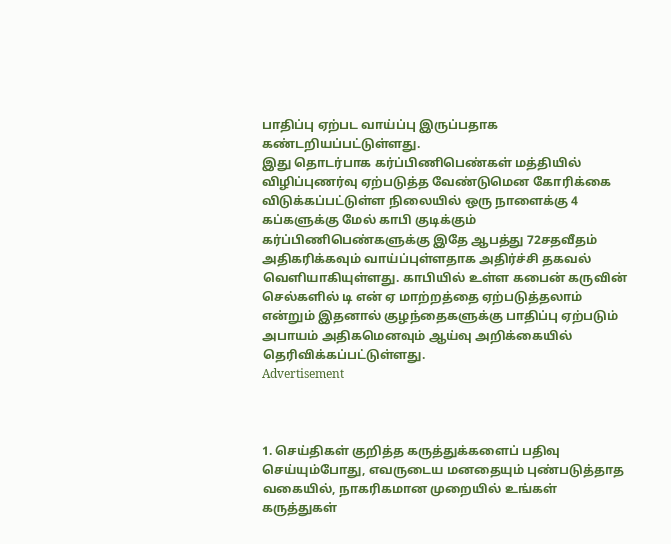பாதிப்பு ஏற்பட வாய்ப்பு இருப்பதாக கண்டறியப்பட்டுள்ளது.
இது தொடர்பாக கர்ப்பிணிபெண்கள் மத்தியில் விழிப்புணர்வு ஏற்படுத்த வேண்டுமென கோரிக்கை விடுக்கப்பட்டுள்ள நிலையில் ஒரு நாளைக்கு 4 கப்களுக்கு மேல் காபி குடிக்கும் கர்ப்பிணிபெண்களுக்கு இதே ஆபத்து 72சதவீதம் அதிகரிக்கவும் வாய்ப்புள்ளதாக அதிர்ச்சி தகவல் வெளியாகியுள்ளது. காபியில் உள்ள கபைன் கருவின் செல்களில் டி என் ஏ மாற்றத்தை ஏற்படுத்தலாம் என்றும் இதனால் குழந்தைகளுக்கு பாதிப்பு ஏற்படும் அபாயம் அதிகமெனவும் ஆய்வு அறிக்கையில் தெரிவிக்கப்பட்டுள்ளது.
Advertisement



1. செய்திகள் குறித்த கருத்துக்களைப் பதிவு செய்யும்போது, எவருடைய மனதையும் புண்படுத்தாத வகையில், நாகரிகமான முறையில் உங்கள் கருத்துகள்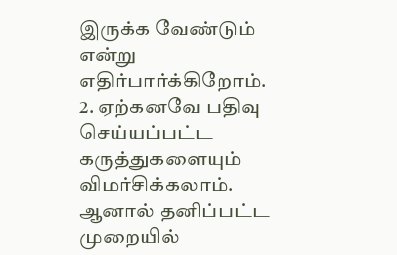இருக்க வேண்டும் என்று எதிர்பார்க்கிறோம்.
2. ஏற்கனவே பதிவு செய்யப்பட்ட கருத்துகளையும் விமர்சிக்கலாம். ஆனால் தனிப்பட்ட முறையில்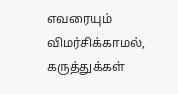எவரையும் விமர்சிக்காமல், கருத்துக்கள்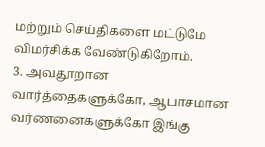மற்றும் செய்திகளை மட்டுமே விமர்சிக்க வேண்டுகிறோம்.
3. அவதூறான வார்த்தைகளுக்கோ, ஆபாசமான வர்ணனைகளுக்கோ இங்கு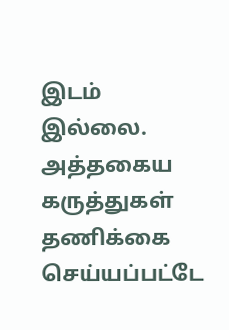இடம் இல்லை. அத்தகைய கருத்துகள் தணிக்கை செய்யப்பட்டே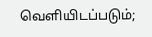வெளியிடப்படும்;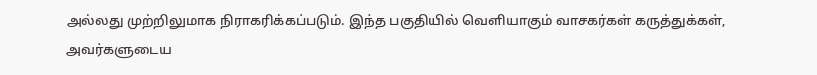அல்லது முற்றிலுமாக நிராகரிக்கப்படும். இந்த பகுதியில் வெளியாகும் வாசகர்கள் கருத்துக்கள், அவர்களுடைய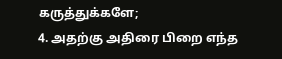கருத்துக்களே;
4. அதற்கு அதிரை பிறை எந்த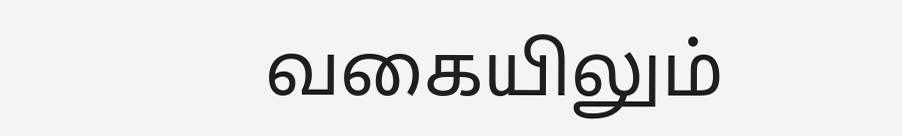வகையிலும்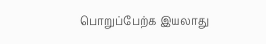பொறுப்பேற்க இயலாது